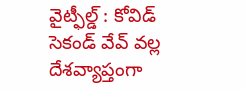వైట్ఫీల్డ్ : కోవిడ్ సెకండ్ వేవ్ వల్ల దేశవ్యాప్తంగా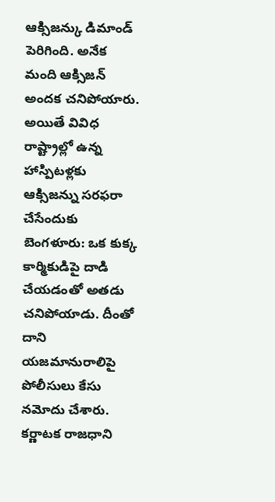ఆక్సిజన్కు డిమాండ్ పెరిగింది. అనేక మంది ఆక్సిజన్ అందక చనిపోయారు. అయితే వివిధ రాష్ట్రాల్లో ఉన్న హాస్పిటళ్లకు ఆక్సిజన్ను సరఫరా చేసేందుకు
బెంగళూరు: ఒక కుక్క కార్మికుడిపై దాడి చేయడంతో అతడు చనిపోయాడు. దీంతో దాని యజమానురాలిపై పోలీసులు కేసు నమోదు చేశారు. కర్ణాటక రాజధాని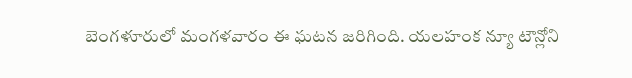బెంగళూరులో మంగళవారం ఈ ఘటన జరిగింది. యలహంక న్యూ టౌన్లోని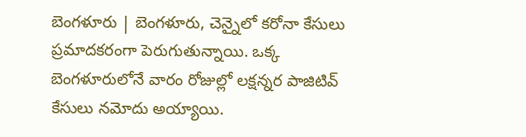బెంగళూరు | బెంగళూరు, చెన్నైలో కరోనా కేసులు ప్రమాదకరంగా పెరుగుతున్నాయి. ఒక్క బెంగళూరులోనే వారం రోజుల్లో లక్షన్నర పాజిటివ్ కేసులు నమోదు అయ్యాయి.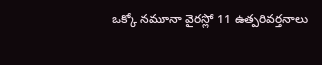ఒక్కో నమూనా వైరస్లో 11 ఉత్పరివర్తనాలు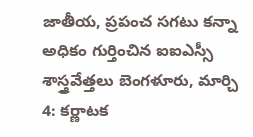జాతీయ, ప్రపంచ సగటు కన్నా అధికం గుర్తించిన ఐఐఎస్సీ శాస్త్రవేత్తలు బెంగళూరు, మార్చి 4: కర్ణాటక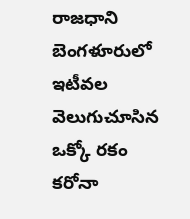రాజధాని బెంగళూరులో ఇటీవల వెలుగుచూసిన ఒక్కో రకం కరోనా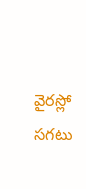వైరస్లో సగటు